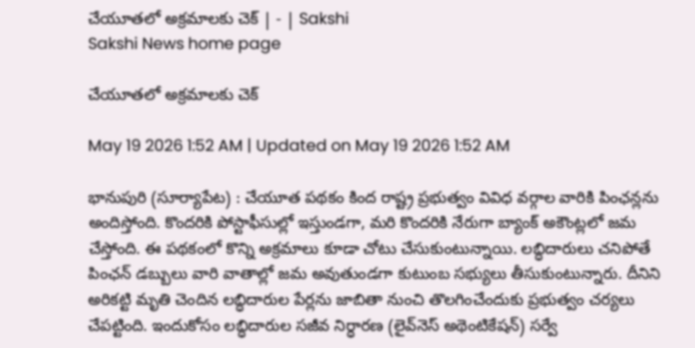చేయూతలో అక్రమాలకు చెక్‌ | - | Sakshi
Sakshi News home page

చేయూతలో అక్రమాలకు చెక్‌

May 19 2026 1:52 AM | Updated on May 19 2026 1:52 AM

భానుపురి (సూర్యాపేట) : చేయూత పథకం కింద రాష్ట్ర ప్రభుత్వం వివిధ వర్గాల వారికి పింఛన్లను అందిస్తోంది. కొందరికి పోస్టాఫీసుల్లో ఇస్తుండగా, మరి కొందరికి నేరుగా బ్యాంక్‌ అకౌంట్లలో జమ చేస్తోంది. ఈ పథకంలో కొన్ని అక్రమాలు కూడా చోటు చేసుకుంటున్నాయి. లబ్ధిదారులు చనిపోతే పింఛన్‌ డబ్బులు వారి వాతాల్లో జమ అవుతుండగా కుటుంబ సభ్యులు తీసుకుంటున్నారు. దీనిని అరికట్టి మృతి చెందిన లబ్ధిదారుల పేర్లను జాబితా నుంచి తొలగించేందుకు ప్రభుత్వం చర్యలు చేపట్టింది. ఇందుకోసం లబ్ధిదారుల సజీవ నిర్ధారణ (లైవ్‌నెస్‌ అథెంటికేషన్‌) సర్వే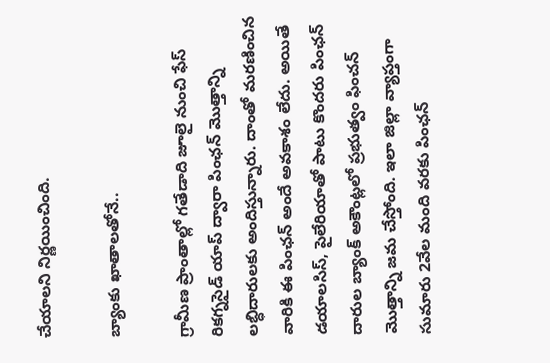చేయాలని నిర్ణయించింది.

బ్యాంకు ఖాతాలతోనే..

గ్రామీణ ప్రాంతాల్లో గతేడాది జూలై నుంచి ఫేస్‌ రికగ్నసైడ్‌ యాప్‌ ద్వారా పింఛన్‌ మొత్తాన్ని లబ్ధిదారులకు అందిస్తున్నారు. దాంతో మరణించిన వారికి ఈ పింఛన్‌ అందే అవకాశం లేదు. అయితే డయాలసిస్‌, పైలేరియాతో పాటు కొందరు పింఛన్‌ దారుల బ్యాంక్‌ అకౌంట్లలో ప్రభుత్వం ఫించన్‌ మొత్తాన్ని జమ చేస్తోంది. ఇలా జిల్లా వ్యాప్తంగా సుమారు 2వేల మంది వరకు పింఛన్‌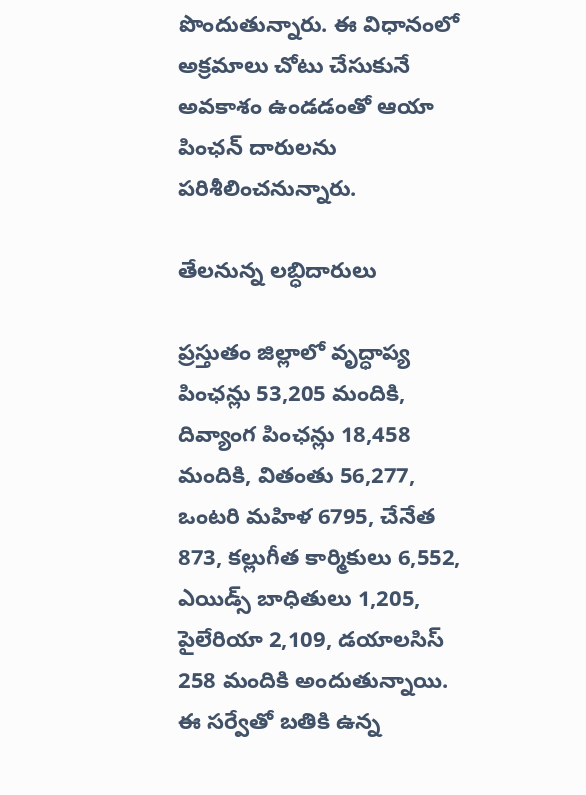పొందుతున్నారు. ఈ విధానంలో అక్రమాలు చోటు చేసుకునే అవకాశం ఉండడంతో ఆయా పింఛన్‌ దారులను పరిశీలించనున్నారు.

తేలనున్న లబ్ధిదారులు

ప్రస్తుతం జిల్లాలో వృద్ధాప్య పింఛన్లు 53,205 మందికి, దివ్యాంగ పింఛన్లు 18,458 మందికి, వితంతు 56,277, ఒంటరి మహిళ 6795, చేనేత 873, కల్లుగీత కార్మికులు 6,552, ఎయిడ్స్‌ బాధితులు 1,205, పైలేరియా 2,109, డయాలసిస్‌ 258 మందికి అందుతున్నాయి. ఈ సర్వేతో బతికి ఉన్న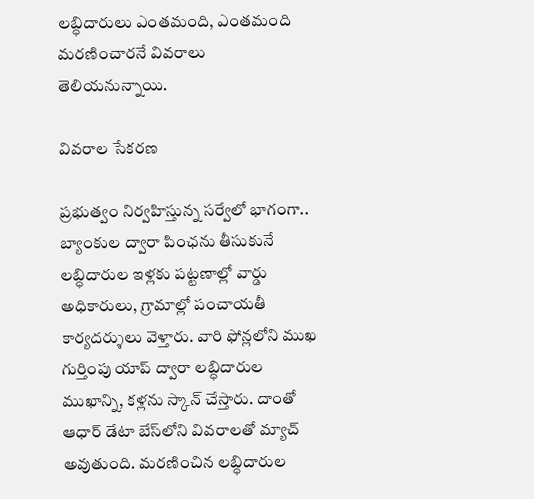లబ్ధిదారులు ఎంతమంది, ఎంతమంది మరణించారనే వివరాలు తెలియనున్నాయి.

వివరాల సేకరణ

ప్రభుత్వం నిర్వహిస్తున్న సర్వేలో భాగంగా.. బ్యాంకుల ద్వారా పింఛను తీసుకునే లబ్ధిదారుల ఇళ్లకు పట్టణాల్లో వార్డు అధికారులు, గ్రామాల్లో పంచాయతీ కార్యదర్శులు వెళ్తారు. వారి ఫోన్లలోని ముఖ గుర్తింపు యాప్‌ ద్వారా లబ్ధిదారుల ముఖాన్ని, కళ్లను స్కాన్‌ చేస్తారు. దాంతో ఆధార్‌ డేటా బేస్‌లోని వివరాలతో మ్యాచ్‌ అవుతుంది. మరణించిన లబ్ధిదారుల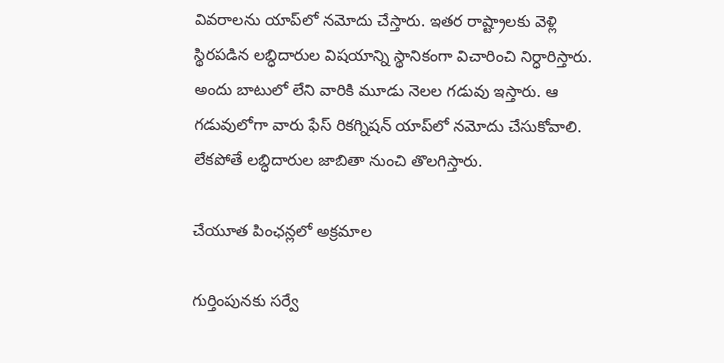వివరాలను యాప్‌లో నమోదు చేస్తారు. ఇతర రాష్ట్రాలకు వెళ్లి స్థిరపడిన లబ్ధిదారుల విషయాన్ని స్థానికంగా విచారించి నిర్ధారిస్తారు. అందు బాటులో లేని వారికి మూడు నెలల గడువు ఇస్తారు. ఆ గడువులోగా వారు ఫేస్‌ రికగ్నిషన్‌ యాప్‌లో నమోదు చేసుకోవాలి. లేకపోతే లబ్ధిదారుల జాబితా నుంచి తొలగిస్తారు.

చేయూత పింఛన్లలో అక్రమాల

గుర్తింపునకు సర్వే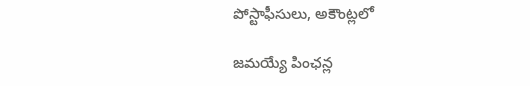పోస్టాఫీసులు, అకౌంట్లలో

జమయ్యే పింఛన్ల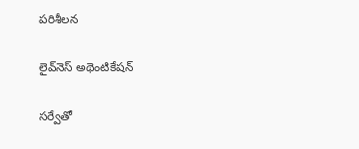పరిశీలన

లైవ్‌నెస్‌ అథెంటికేషన్‌

సర్వేతో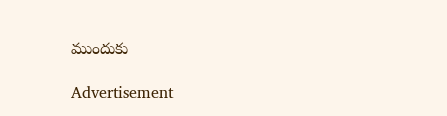ముందుకు

Advertisement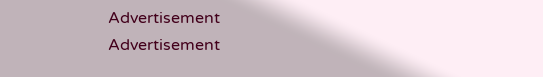Advertisement
Advertisement